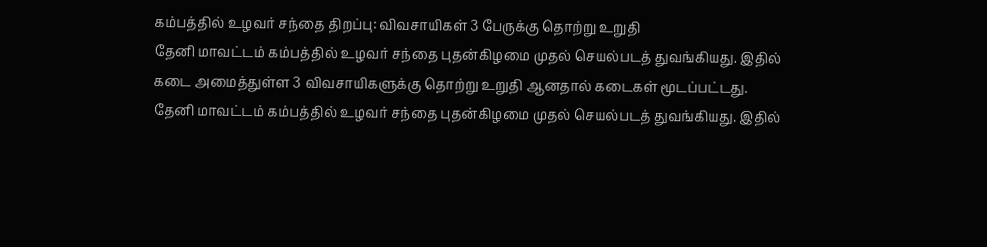கம்பத்தில் உழவர் சந்தை திறப்பு: விவசாயிகள் 3 பேருக்கு தொற்று உறுதி
தேனி மாவட்டம் கம்பத்தில் உழவர் சந்தை புதன்கிழமை முதல் செயல்படத் துவங்கியது. இதில் கடை அமைத்துள்ள 3 விவசாயிகளுக்கு தொற்று உறுதி ஆனதால் கடைகள் மூடப்பட்டது.
தேனி மாவட்டம் கம்பத்தில் உழவர் சந்தை புதன்கிழமை முதல் செயல்படத் துவங்கியது. இதில்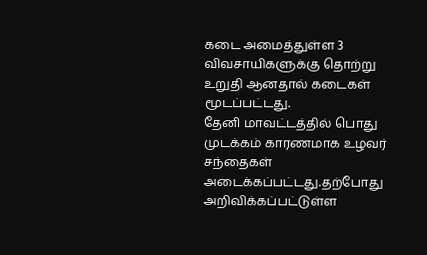கடை அமைத்துள்ள 3 விவசாயிகளுக்கு தொற்று உறுதி ஆனதால் கடைகள் மூடப்பட்டது.
தேனி மாவட்டத்தில் பொது முடக்கம் காரணமாக உழவர் சந்தைகள் அடைக்கப்பட்டது.தற்போது அறிவிக்கப்பட்டுள்ள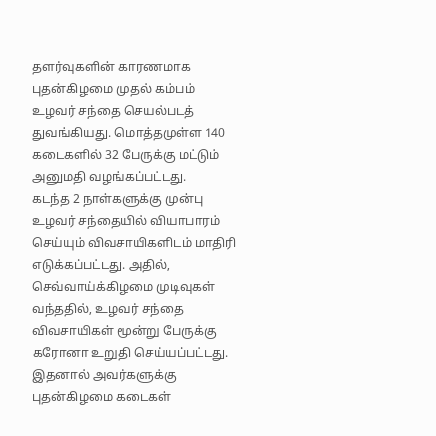தளர்வுகளின் காரணமாக புதன்கிழமை முதல் கம்பம் உழவர் சந்தை செயல்படத் துவங்கியது. மொத்தமுள்ள 140 கடைகளில் 32 பேருக்கு மட்டும் அனுமதி வழங்கப்பட்டது.
கடந்த 2 நாள்களுக்கு முன்பு உழவர் சந்தையில் வியாபாரம் செய்யும் விவசாயிகளிடம் மாதிரி எடுக்கப்பட்டது. அதில், செவ்வாய்க்கிழமை முடிவுகள் வந்ததில், உழவர் சந்தை விவசாயிகள் மூன்று பேருக்கு கரோனா உறுதி செய்யப்பட்டது.
இதனால் அவர்களுக்கு புதன்கிழமை கடைகள்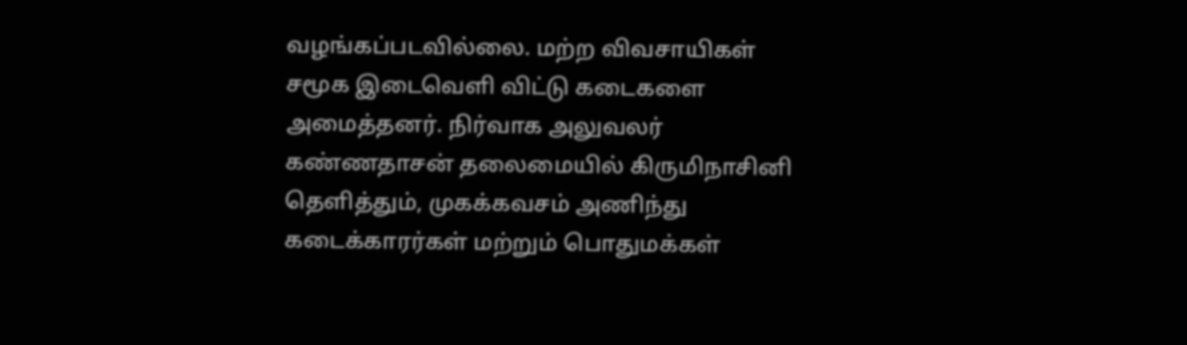வழங்கப்படவில்லை. மற்ற விவசாயிகள் சமூக இடைவெளி விட்டு கடைகளை அமைத்தனர். நிர்வாக அலுவலர் கண்ணதாசன் தலைமையில் கிருமிநாசினி தெளித்தும், முகக்கவசம் அணிந்து கடைக்காரர்கள் மற்றும் பொதுமக்கள்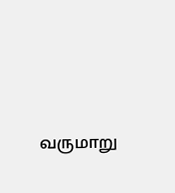வருமாறு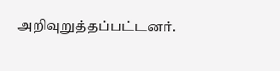அறிவுறுத்தப்பட்டனர்.